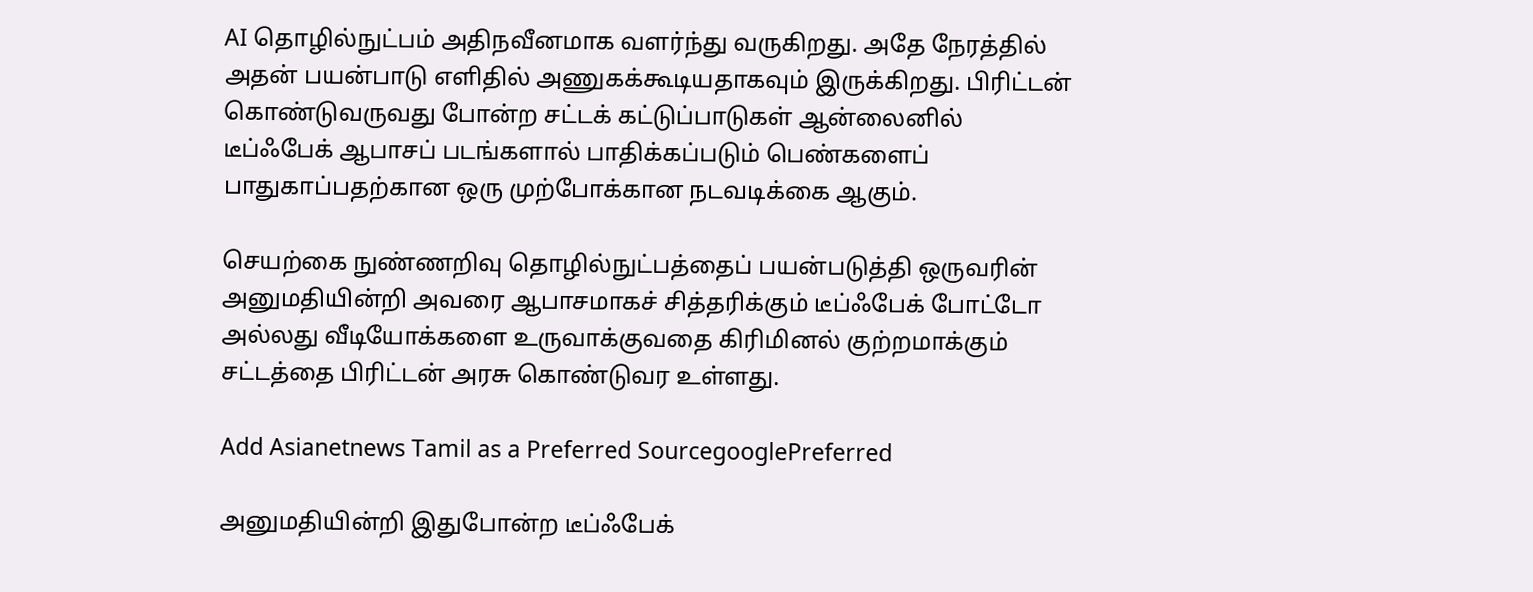AI தொழில்நுட்பம் அதிநவீனமாக வளர்ந்து வருகிறது. அதே நேரத்தில் அதன் பயன்பாடு எளிதில் அணுகக்கூடியதாகவும் இருக்கிறது. பிரிட்டன் கொண்டுவருவது போன்ற சட்டக் கட்டுப்பாடுகள் ஆன்லைனில் டீப்ஃபேக் ஆபாசப் படங்களால் பாதிக்கப்படும் பெண்களைப் பாதுகாப்பதற்கான ஒரு முற்போக்கான நடவடிக்கை ஆகும்.

செயற்கை நுண்ணறிவு தொழில்நுட்பத்தைப் பயன்படுத்தி ஒருவரின் அனுமதியின்றி அவரை ஆபாசமாகச் சித்தரிக்கும் டீப்ஃபேக் போட்டோ அல்லது வீடியோக்களை உருவாக்குவதை கிரிமினல் குற்றமாக்கும் சட்டத்தை பிரிட்டன் அரசு கொண்டுவர உள்ளது.

Add Asianetnews Tamil as a Preferred SourcegooglePreferred

அனுமதியின்றி இதுபோன்ற டீப்ஃபேக்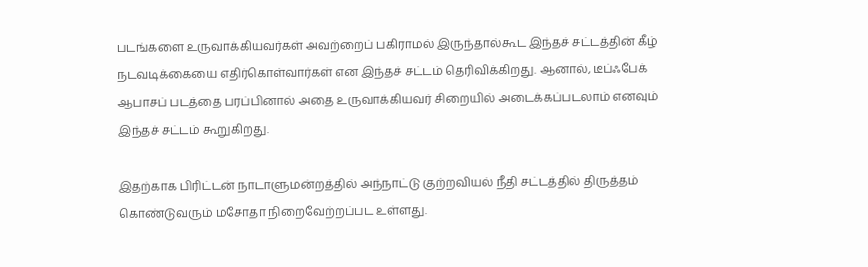படங்களை உருவாக்கியவர்கள் அவற்றைப் பகிராமல் இருந்தால்கூட இந்தச் சட்டத்தின் கீழ் நடவடிக்கையை எதிர்கொள்வார்கள் என இந்தச் சட்டம் தெரிவிக்கிறது. ஆனால், டீப்ஃபேக் ஆபாசப் படத்தை பரப்பினால் அதை உருவாக்கியவர் சிறையில் அடைக்கப்படலாம் எனவும் இந்தச் சட்டம் கூறுகிறது.

இதற்காக பிரிட்டன் நாடாளுமன்றத்தில் அந்நாட்டு குற்றவியல் நீதி சட்டத்தில் திருத்தம் கொண்டுவரும் மசோதா நிறைவேற்றப்பட உள்ளது.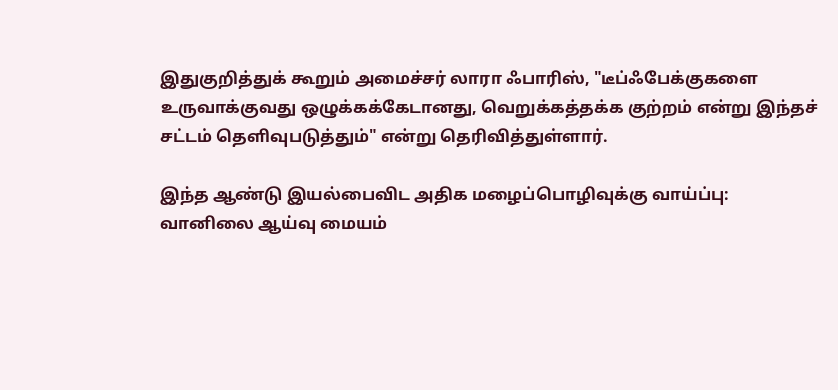இதுகுறித்துக் கூறும் அமைச்சர் லாரா ஃபாரிஸ், "டீப்ஃபேக்குகளை உருவாக்குவது ஒழுக்கக்கேடானது, வெறுக்கத்தக்க குற்றம் என்று இந்தச் சட்டம் தெளிவுபடுத்தும்" என்று தெரிவித்துள்ளார்.

இந்த ஆண்டு இயல்பைவிட அதிக மழைப்பொழிவுக்கு வாய்ப்பு: வானிலை ஆய்வு மையம்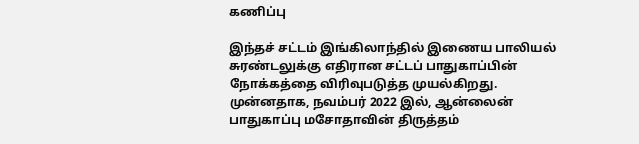கணிப்பு

இந்தச் சட்டம் இங்கிலாந்தில் இணைய பாலியல் சுரண்டலுக்கு எதிரான சட்டப் பாதுகாப்பின் நோக்கத்தை விரிவுபடுத்த முயல்கிறது. முன்னதாக, நவம்பர் 2022 இல், ஆன்லைன் பாதுகாப்பு மசோதாவின் திருத்தம்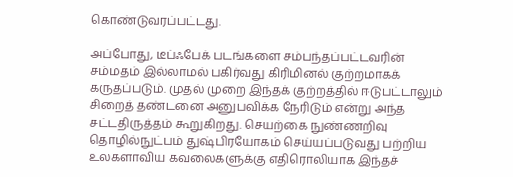கொண்டுவரப்பட்டது.

அப்போது, டீப்ஃபேக் படங்களை சம்பந்தப்பட்டவரின் சம்மதம் இல்லாமல் பகிர்வது கிரிமினல் குற்றமாகக் கருதப்படும். முதல் முறை இந்தக் குற்றத்தில் ஈடுபட்டாலும் சிறைத் தண்டனை அனுபவிக்க நேரிடும் என்று அந்த சட்டதிருத்தம் கூறுகிறது. செயற்கை நுண்ணறிவு தொழில்நுட்பம் துஷ்பிரயோகம் செய்யப்படுவது பற்றிய உலகளாவிய கவலைகளுக்கு எதிரொலியாக இந்தச்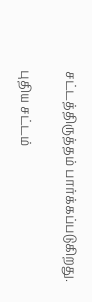சட்டத்திருத்தம் பார்க்கப்படுகிறது.

புதிய சட்டம்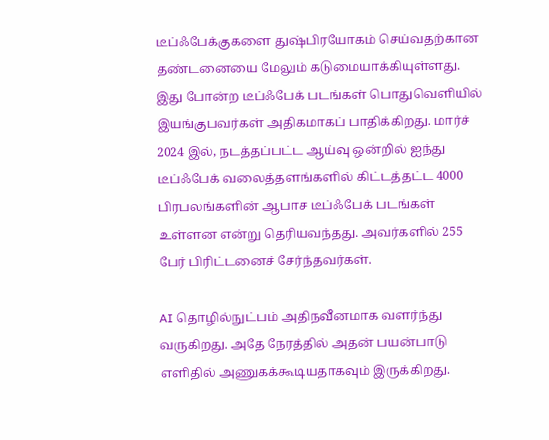டீப்ஃபேக்குகளை துஷ்பிரயோகம் செய்வதற்கான தண்டனையை மேலும் கடுமையாக்கியுள்ளது. இது போன்ற டீப்ஃபேக் படங்கள் பொதுவெளியில் இயங்குபவர்கள் அதிகமாகப் பாதிக்கிறது. மார்ச் 2024 இல், நடத்தப்பட்ட ஆய்வு ஒன்றில் ஐந்து டீப்ஃபேக் வலைத்தளங்களில் கிட்டத்தட்ட 4000 பிரபலங்களின் ஆபாச டீப்ஃபேக் படங்கள் உள்ளன என்று தெரியவந்தது. அவர்களில் 255 பேர் பிரிட்டனைச் சேர்ந்தவர்கள்.

AI தொழில்நுட்பம் அதிநவீனமாக வளர்ந்து வருகிறது. அதே நேரத்தில் அதன் பயன்பாடு எளிதில் அணுகக்கூடியதாகவும் இருக்கிறது.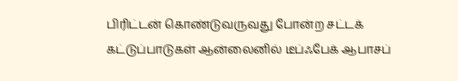பிரிட்டன் கொண்டுவருவது போன்ற சட்டக் கட்டுப்பாடுகள் ஆன்லைனில் டீப்ஃபேக் ஆபாசப்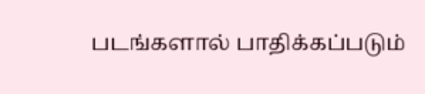படங்களால் பாதிக்கப்படும்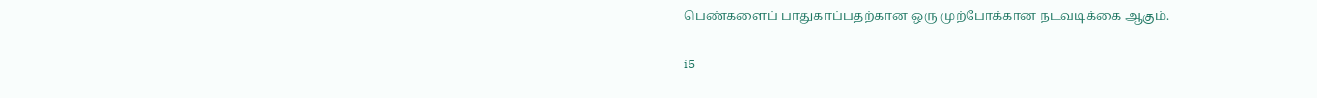பெண்களைப் பாதுகாப்பதற்கான ஒரு முற்போக்கான நடவடிக்கை ஆகும்.

i5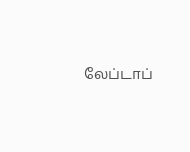லேப்டாப்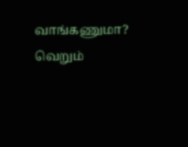வாங்கணுமா? வெறும்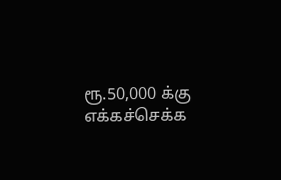ரூ.50,000 க்கு எக்கச்செக்க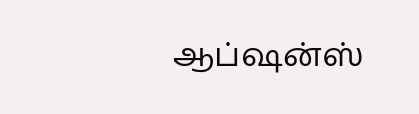ஆப்ஷன்ஸ்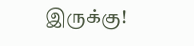இருக்கு!